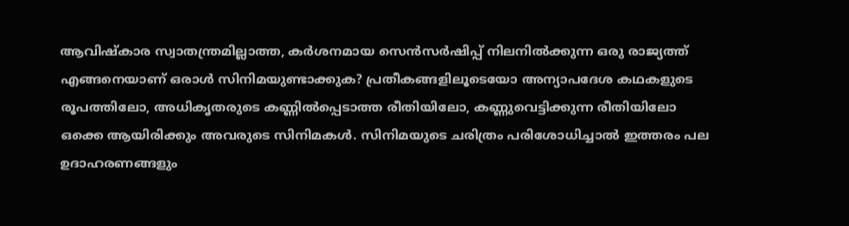ആവിഷ്കാര സ്വാതന്ത്രമില്ലാത്ത, കർശനമായ സെൻസർഷിപ്പ് നിലനിൽക്കുന്ന ഒരു രാജ്യത്ത് എങ്ങനെയാണ് ഒരാൾ സിനിമയുണ്ടാക്കുക? പ്രതീകങ്ങളിലൂടെയോ അന്യാപദേശ കഥകളുടെ രൂപത്തിലോ, അധികൃതരുടെ കണ്ണിൽപ്പെടാത്ത രീതിയിലോ, കണ്ണുവെട്ടിക്കുന്ന രീതിയിലോ ഒക്കെ ആയിരിക്കും അവരുടെ സിനിമകൾ. സിനിമയുടെ ചരിത്രം പരിശോധിച്ചാൽ ഇത്തരം പല ഉദാഹരണങ്ങളും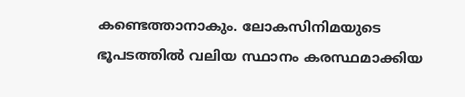കണ്ടെത്താനാകും. ലോകസിനിമയുടെ ഭൂപടത്തിൽ വലിയ സ്ഥാനം കരസ്ഥമാക്കിയ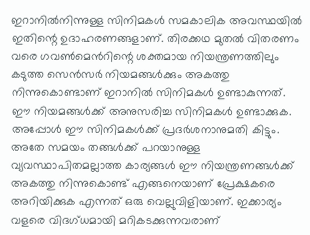ഇറാനിൽനിന്നുള്ള സിനിമകൾ സമകാലിക അവസ്ഥയിൽ ഇതിന്റെ ഉദാഹരണങ്ങളാണ്. തിരക്കഥ മുതൽ വിതരണം വരെ ഗവൺമെൻറിന്റെ ശക്തമായ നിയന്ത്രണത്തിലും കടുത്ത സെൻസർ നിയമങ്ങൾക്കും അകത്തു നിന്നുകൊണ്ടാണ് ഇറാനിൽ സിനിമകൾ ഉണ്ടാകുന്നത്. ഈ നിയമങ്ങൾക്ക് അനുസരിച്ച സിനിമകൾ ഉണ്ടാക്കുക. അപ്പോൾ ഈ സിനിമകൾക്ക് പ്രദർശനാനുമതി കിട്ടും. അതേ സമയം തങ്ങൾക്ക് പറയാനുള്ള വ്യവസ്ഥാപിതമല്ലാത്ത കാര്യങ്ങൾ ഈ നിയന്ത്രണങ്ങൾക്ക് അകത്തു നിന്നുകൊണ്ട് എങ്ങനെയാണ് പ്രേക്ഷകരെ അറിയിക്കുക എന്നത് ഒരു വെല്ലുവിളിയാണ്. ഇക്കാര്യം വളരെ വിദഗ്ധമായി മറികടക്കുന്നവരാണ്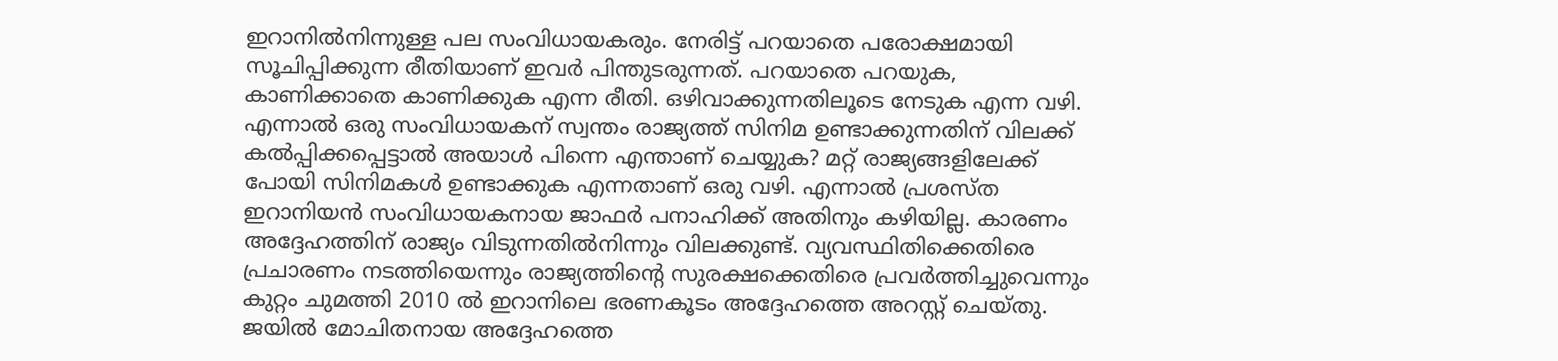ഇറാനിൽനിന്നുള്ള പല സംവിധായകരും. നേരിട്ട് പറയാതെ പരോക്ഷമായി സൂചിപ്പിക്കുന്ന രീതിയാണ് ഇവർ പിന്തുടരുന്നത്. പറയാതെ പറയുക, കാണിക്കാതെ കാണിക്കുക എന്ന രീതി. ഒഴിവാക്കുന്നതിലൂടെ നേടുക എന്ന വഴി.
എന്നാൽ ഒരു സംവിധായകന് സ്വന്തം രാജ്യത്ത് സിനിമ ഉണ്ടാക്കുന്നതിന് വിലക്ക് കൽപ്പിക്കപ്പെട്ടാൽ അയാൾ പിന്നെ എന്താണ് ചെയ്യുക? മറ്റ് രാജ്യങ്ങളിലേക്ക് പോയി സിനിമകൾ ഉണ്ടാക്കുക എന്നതാണ് ഒരു വഴി. എന്നാൽ പ്രശസ്ത ഇറാനിയൻ സംവിധായകനായ ജാഫർ പനാഹിക്ക് അതിനും കഴിയില്ല. കാരണം അദ്ദേഹത്തിന് രാജ്യം വിടുന്നതിൽനിന്നും വിലക്കുണ്ട്. വ്യവസ്ഥിതിക്കെതിരെ പ്രചാരണം നടത്തിയെന്നും രാജ്യത്തിന്റെ സുരക്ഷക്കെതിരെ പ്രവർത്തിച്ചുവെന്നും കുറ്റം ചുമത്തി 2010 ൽ ഇറാനിലെ ഭരണകൂടം അദ്ദേഹത്തെ അറസ്റ്റ് ചെയ്തു. ജയിൽ മോചിതനായ അദ്ദേഹത്തെ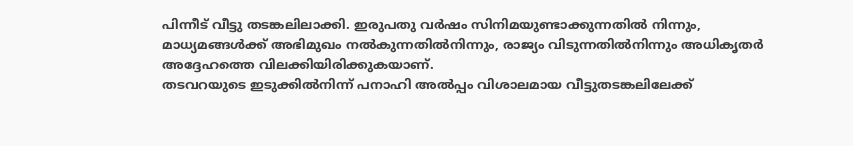പിന്നീട് വീട്ടു തടങ്കലിലാക്കി. ഇരുപതു വർഷം സിനിമയുണ്ടാക്കുന്നതിൽ നിന്നും, മാധ്യമങ്ങൾക്ക് അഭിമുഖം നൽകുന്നതിൽനിന്നും, രാജ്യം വിടുന്നതിൽനിന്നും അധികൃതർ അദ്ദേഹത്തെ വിലക്കിയിരിക്കുകയാണ്.
തടവറയുടെ ഇടുക്കിൽനിന്ന് പനാഹി അൽപ്പം വിശാലമായ വീട്ടുതടങ്കലിലേക്ക്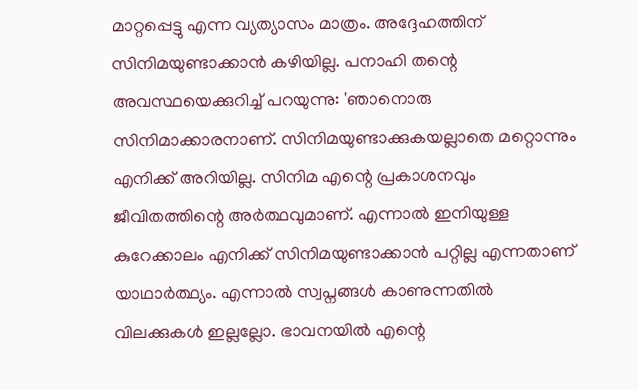മാറ്റപ്പെട്ടു എന്ന വ്യത്യാസം മാത്രം. അദ്ദേഹത്തിന് സിനിമയുണ്ടാക്കാൻ കഴിയില്ല. പനാഹി തന്റെ അവസ്ഥയെക്കുറിച്ച് പറയുന്നു: 'ഞാനൊരു സിനിമാക്കാരനാണ്. സിനിമയുണ്ടാക്കുകയല്ലാതെ മറ്റൊന്നും എനിക്ക് അറിയില്ല. സിനിമ എന്റെ പ്രകാശനവും ജീവിതത്തിന്റെ അർത്ഥവുമാണ്. എന്നാൽ ഇനിയുള്ള കുറേക്കാലം എനിക്ക് സിനിമയുണ്ടാക്കാൻ പറ്റില്ല എന്നതാണ് യാഥാർത്ഥ്യം. എന്നാൽ സ്വപ്നങ്ങൾ കാണുന്നതിൽ വിലക്കുകൾ ഇല്ലല്ലോ. ഭാവനയിൽ എന്റെ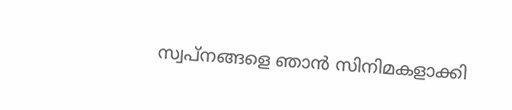സ്വപ്നങ്ങളെ ഞാൻ സിനിമകളാക്കി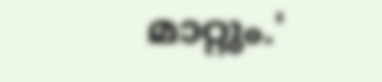മാറ്റും.'